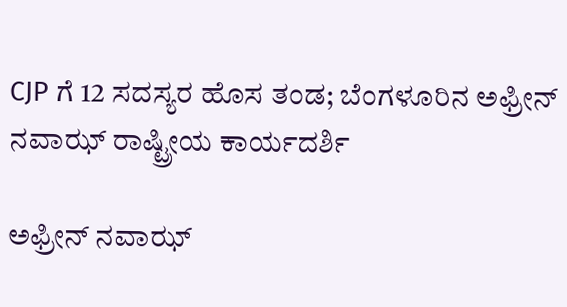CJP ಗೆ 12 ಸದಸ್ಯರ ಹೊಸ ತಂಡ; ಬೆಂಗಳೂರಿನ ಅಫ್ರೀನ್ ನವಾಝ್ ರಾಷ್ಟ್ರೀಯ ಕಾರ್ಯದರ್ಶಿ

ಅಫ್ರೀನ್ ನವಾಝ್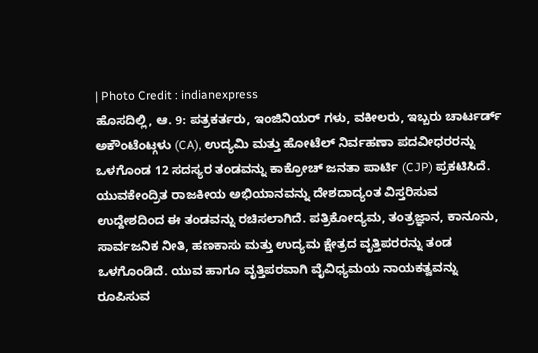| Photo Credit : indianexpress
ಹೊಸದಿಲ್ಲಿ, ಆ. 9: ಪತ್ರಕರ್ತರು, ಇಂಜಿನಿಯರ್ ಗಳು, ವಕೀಲರು, ಇಬ್ಬರು ಚಾರ್ಟರ್ಡ್ ಅಕೌಂಟೆಂಟ್ಗಳು (CA), ಉದ್ಯಮಿ ಮತ್ತು ಹೋಟೆಲ್ ನಿರ್ವಹಣಾ ಪದವೀಧರರನ್ನು ಒಳಗೊಂಡ 12 ಸದಸ್ಯರ ತಂಡವನ್ನು ಕಾಕ್ರೋಚ್ ಜನತಾ ಪಾರ್ಟಿ (CJP) ಪ್ರಕಟಿಸಿದೆ.
ಯುವಕೇಂದ್ರಿತ ರಾಜಕೀಯ ಅಭಿಯಾನವನ್ನು ದೇಶದಾದ್ಯಂತ ವಿಸ್ತರಿಸುವ ಉದ್ದೇಶದಿಂದ ಈ ತಂಡವನ್ನು ರಚಿಸಲಾಗಿದೆ. ಪತ್ರಿಕೋದ್ಯಮ, ತಂತ್ರಜ್ಞಾನ, ಕಾನೂನು, ಸಾರ್ವಜನಿಕ ನೀತಿ, ಹಣಕಾಸು ಮತ್ತು ಉದ್ಯಮ ಕ್ಷೇತ್ರದ ವೃತ್ತಿಪರರನ್ನು ತಂಡ ಒಳಗೊಂಡಿದೆ. ಯುವ ಹಾಗೂ ವೃತ್ತಿಪರವಾಗಿ ವೈವಿಧ್ಯಮಯ ನಾಯಕತ್ವವನ್ನು ರೂಪಿಸುವ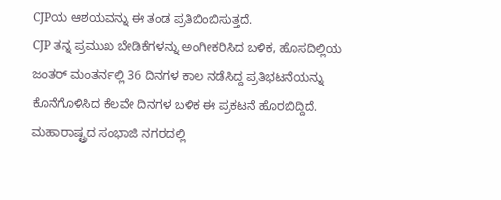CJPಯ ಆಶಯವನ್ನು ಈ ತಂಡ ಪ್ರತಿಬಿಂಬಿಸುತ್ತದೆ.
CJP ತನ್ನ ಪ್ರಮುಖ ಬೇಡಿಕೆಗಳನ್ನು ಅಂಗೀಕರಿಸಿದ ಬಳಿಕ, ಹೊಸದಿಲ್ಲಿಯ ಜಂತರ್ ಮಂತರ್ನಲ್ಲಿ 36 ದಿನಗಳ ಕಾಲ ನಡೆಸಿದ್ದ ಪ್ರತಿಭಟನೆಯನ್ನು ಕೊನೆಗೊಳಿಸಿದ ಕೆಲವೇ ದಿನಗಳ ಬಳಿಕ ಈ ಪ್ರಕಟನೆ ಹೊರಬಿದ್ದಿದೆ.
ಮಹಾರಾಷ್ಟ್ರದ ಸಂಭಾಜಿ ನಗರದಲ್ಲಿ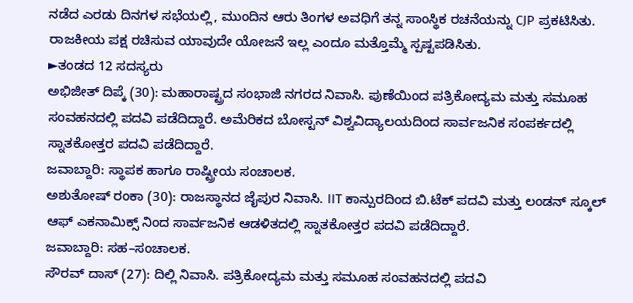ನಡೆದ ಎರಡು ದಿನಗಳ ಸಭೆಯಲ್ಲಿ, ಮುಂದಿನ ಆರು ತಿಂಗಳ ಅವಧಿಗೆ ತನ್ನ ಸಾಂಸ್ಥಿಕ ರಚನೆಯನ್ನು CJP ಪ್ರಕಟಿಸಿತು. ರಾಜಕೀಯ ಪಕ್ಷ ರಚಿಸುವ ಯಾವುದೇ ಯೋಜನೆ ಇಲ್ಲ ಎಂದೂ ಮತ್ತೊಮ್ಮೆ ಸ್ಪಷ್ಟಪಡಿಸಿತು.
►ತಂಡದ 12 ಸದಸ್ಯರು
ಅಭಿಜೀತ್ ದಿಪ್ಕೆ (30): ಮಹಾರಾಷ್ಟ್ರದ ಸಂಭಾಜಿ ನಗರದ ನಿವಾಸಿ. ಪುಣೆಯಿಂದ ಪತ್ರಿಕೋದ್ಯಮ ಮತ್ತು ಸಮೂಹ ಸಂವಹನದಲ್ಲಿ ಪದವಿ ಪಡೆದಿದ್ದಾರೆ. ಅಮೆರಿಕದ ಬೋಸ್ಟನ್ ವಿಶ್ವವಿದ್ಯಾಲಯದಿಂದ ಸಾರ್ವಜನಿಕ ಸಂಪರ್ಕದಲ್ಲಿ ಸ್ನಾತಕೋತ್ತರ ಪದವಿ ಪಡೆದಿದ್ದಾರೆ.
ಜವಾಬ್ದಾರಿ: ಸ್ಥಾಪಕ ಹಾಗೂ ರಾಷ್ಟ್ರೀಯ ಸಂಚಾಲಕ.
ಅಶುತೋಷ್ ರಂಕಾ (30): ರಾಜಸ್ಥಾನದ ಜೈಪುರ ನಿವಾಸಿ. IIT ಕಾನ್ಪುರದಿಂದ ಬಿ.ಟೆಕ್ ಪದವಿ ಮತ್ತು ಲಂಡನ್ ಸ್ಕೂಲ್ ಆಫ್ ಎಕನಾಮಿಕ್ಸ್ ನಿಂದ ಸಾರ್ವಜನಿಕ ಆಡಳಿತದಲ್ಲಿ ಸ್ನಾತಕೋತ್ತರ ಪದವಿ ಪಡೆದಿದ್ದಾರೆ.
ಜವಾಬ್ದಾರಿ: ಸಹ–ಸಂಚಾಲಕ.
ಸೌರವ್ ದಾಸ್ (27): ದಿಲ್ಲಿ ನಿವಾಸಿ. ಪತ್ರಿಕೋದ್ಯಮ ಮತ್ತು ಸಮೂಹ ಸಂವಹನದಲ್ಲಿ ಪದವಿ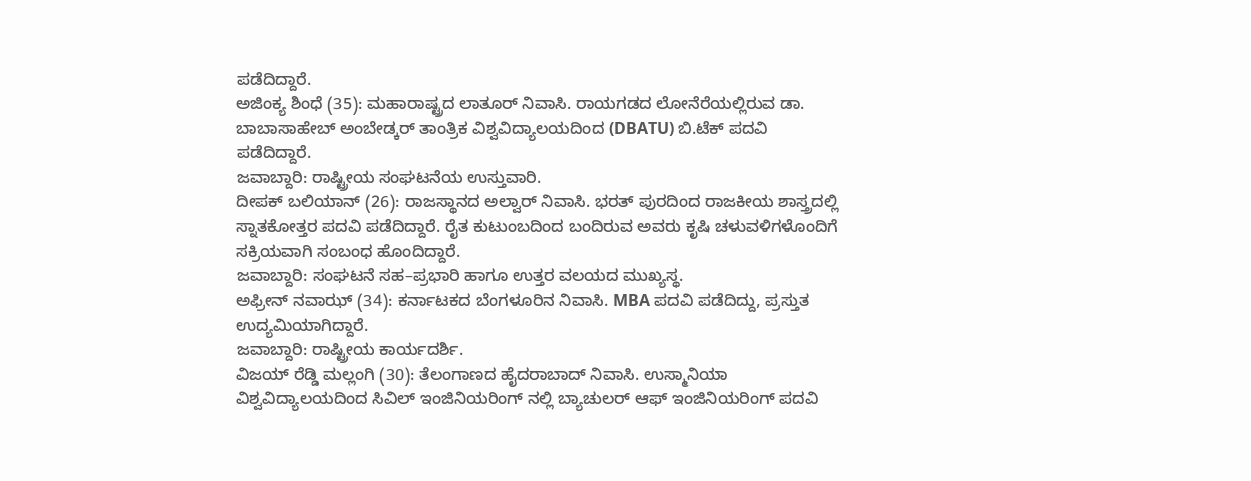ಪಡೆದಿದ್ದಾರೆ.
ಅಜಿಂಕ್ಯ ಶಿಂಧೆ (35): ಮಹಾರಾಷ್ಟ್ರದ ಲಾತೂರ್ ನಿವಾಸಿ. ರಾಯಗಡದ ಲೋನೆರೆಯಲ್ಲಿರುವ ಡಾ. ಬಾಬಾಸಾಹೇಬ್ ಅಂಬೇಡ್ಕರ್ ತಾಂತ್ರಿಕ ವಿಶ್ವವಿದ್ಯಾಲಯದಿಂದ (DBATU) ಬಿ.ಟೆಕ್ ಪದವಿ ಪಡೆದಿದ್ದಾರೆ.
ಜವಾಬ್ದಾರಿ: ರಾಷ್ಟ್ರೀಯ ಸಂಘಟನೆಯ ಉಸ್ತುವಾರಿ.
ದೀಪಕ್ ಬಲಿಯಾನ್ (26): ರಾಜಸ್ಥಾನದ ಅಲ್ವಾರ್ ನಿವಾಸಿ. ಭರತ್ ಪುರದಿಂದ ರಾಜಕೀಯ ಶಾಸ್ತ್ರದಲ್ಲಿ ಸ್ನಾತಕೋತ್ತರ ಪದವಿ ಪಡೆದಿದ್ದಾರೆ. ರೈತ ಕುಟುಂಬದಿಂದ ಬಂದಿರುವ ಅವರು ಕೃಷಿ ಚಳುವಳಿಗಳೊಂದಿಗೆ ಸಕ್ರಿಯವಾಗಿ ಸಂಬಂಧ ಹೊಂದಿದ್ದಾರೆ.
ಜವಾಬ್ದಾರಿ: ಸಂಘಟನೆ ಸಹ–ಪ್ರಭಾರಿ ಹಾಗೂ ಉತ್ತರ ವಲಯದ ಮುಖ್ಯಸ್ಥ.
ಅಫ್ರೀನ್ ನವಾಝ್ (34): ಕರ್ನಾಟಕದ ಬೆಂಗಳೂರಿನ ನಿವಾಸಿ. MBA ಪದವಿ ಪಡೆದಿದ್ದು, ಪ್ರಸ್ತುತ ಉದ್ಯಮಿಯಾಗಿದ್ದಾರೆ.
ಜವಾಬ್ದಾರಿ: ರಾಷ್ಟ್ರೀಯ ಕಾರ್ಯದರ್ಶಿ.
ವಿಜಯ್ ರೆಡ್ಡಿ ಮಲ್ಲಂಗಿ (30): ತೆಲಂಗಾಣದ ಹೈದರಾಬಾದ್ ನಿವಾಸಿ. ಉಸ್ಮಾನಿಯಾ ವಿಶ್ವವಿದ್ಯಾಲಯದಿಂದ ಸಿವಿಲ್ ಇಂಜಿನಿಯರಿಂಗ್ ನಲ್ಲಿ ಬ್ಯಾಚುಲರ್ ಆಫ್ ಇಂಜಿನಿಯರಿಂಗ್ ಪದವಿ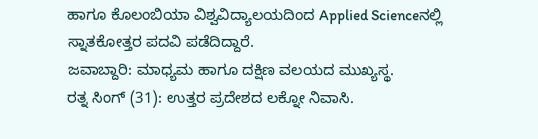ಹಾಗೂ ಕೊಲಂಬಿಯಾ ವಿಶ್ವವಿದ್ಯಾಲಯದಿಂದ Applied Scienceನಲ್ಲಿ ಸ್ನಾತಕೋತ್ತರ ಪದವಿ ಪಡೆದಿದ್ದಾರೆ.
ಜವಾಬ್ದಾರಿ: ಮಾಧ್ಯಮ ಹಾಗೂ ದಕ್ಷಿಣ ವಲಯದ ಮುಖ್ಯಸ್ಥ.
ರತ್ನ ಸಿಂಗ್ (31): ಉತ್ತರ ಪ್ರದೇಶದ ಲಕ್ನೋ ನಿವಾಸಿ.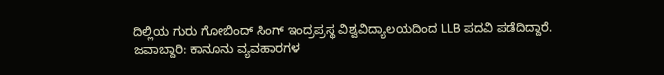ದಿಲ್ಲಿಯ ಗುರು ಗೋಬಿಂದ್ ಸಿಂಗ್ ಇಂದ್ರಪ್ರಸ್ಥ ವಿಶ್ವವಿದ್ಯಾಲಯದಿಂದ LLB ಪದವಿ ಪಡೆದಿದ್ದಾರೆ.
ಜವಾಬ್ದಾರಿ: ಕಾನೂನು ವ್ಯವಹಾರಗಳ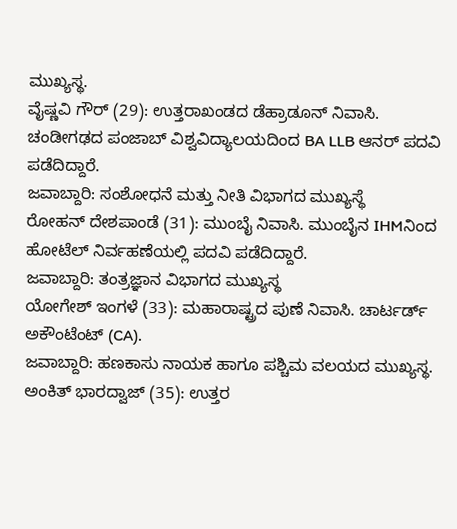ಮುಖ್ಯಸ್ಥ.
ವೈಷ್ಣವಿ ಗೌರ್ (29): ಉತ್ತರಾಖಂಡದ ಡೆಹ್ರಾಡೂನ್ ನಿವಾಸಿ. ಚಂಡೀಗಢದ ಪಂಜಾಬ್ ವಿಶ್ವವಿದ್ಯಾಲಯದಿಂದ BA LLB ಆನರ್ ಪದವಿ ಪಡೆದಿದ್ದಾರೆ.
ಜವಾಬ್ದಾರಿ: ಸಂಶೋಧನೆ ಮತ್ತು ನೀತಿ ವಿಭಾಗದ ಮುಖ್ಯಸ್ಥೆ
ರೋಹನ್ ದೇಶಪಾಂಡೆ (31): ಮುಂಬೈ ನಿವಾಸಿ. ಮುಂಬೈನ IHMನಿಂದ ಹೋಟೆಲ್ ನಿರ್ವಹಣೆಯಲ್ಲಿ ಪದವಿ ಪಡೆದಿದ್ದಾರೆ.
ಜವಾಬ್ದಾರಿ: ತಂತ್ರಜ್ಞಾನ ವಿಭಾಗದ ಮುಖ್ಯಸ್ಥ
ಯೋಗೇಶ್ ಇಂಗಳೆ (33): ಮಹಾರಾಷ್ಟ್ರದ ಪುಣೆ ನಿವಾಸಿ. ಚಾರ್ಟರ್ಡ್ ಅಕೌಂಟೆಂಟ್ (CA).
ಜವಾಬ್ದಾರಿ: ಹಣಕಾಸು ನಾಯಕ ಹಾಗೂ ಪಶ್ಚಿಮ ವಲಯದ ಮುಖ್ಯಸ್ಥ.
ಅಂಕಿತ್ ಭಾರದ್ವಾಜ್ (35): ಉತ್ತರ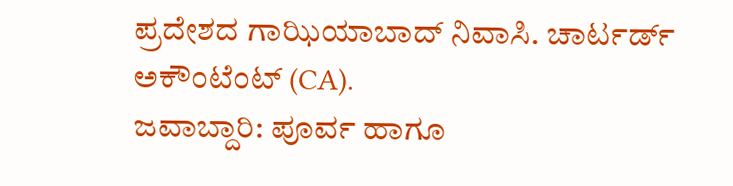ಪ್ರದೇಶದ ಗಾಝಿಯಾಬಾದ್ ನಿವಾಸಿ. ಚಾರ್ಟರ್ಡ್ ಅಕೌಂಟೆಂಟ್ (CA).
ಜವಾಬ್ದಾರಿ: ಪೂರ್ವ ಹಾಗೂ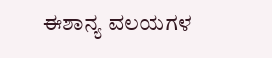ಈಶಾನ್ಯ ವಲಯಗಳ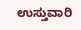ಉಸ್ತುವಾರಿ